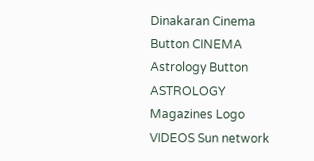Dinakaran Cinema Button CINEMA Astrology Button ASTROLOGY  Magazines Logo VIDEOS Sun network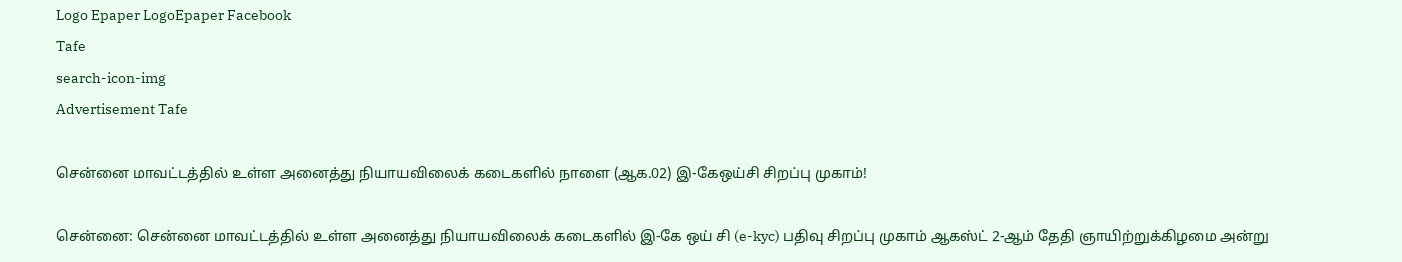Logo Epaper LogoEpaper Facebook
Tafe
search-icon-img
Advertisement Tafe

சென்னை மாவட்டத்தில் உள்ள அனைத்து நியாயவிலைக் கடைகளில் நாளை (ஆக.02) இ-கேஒய்சி சிறப்பு முகாம்!

சென்னை: சென்னை மாவட்டத்தில் உள்ள அனைத்து நியாயவிலைக் கடைகளில் இ-கே ஒய் சி (e-kyc) பதிவு சிறப்பு முகாம் ஆகஸ்ட் 2-ஆம் தேதி ஞாயிற்றுக்கிழமை அன்று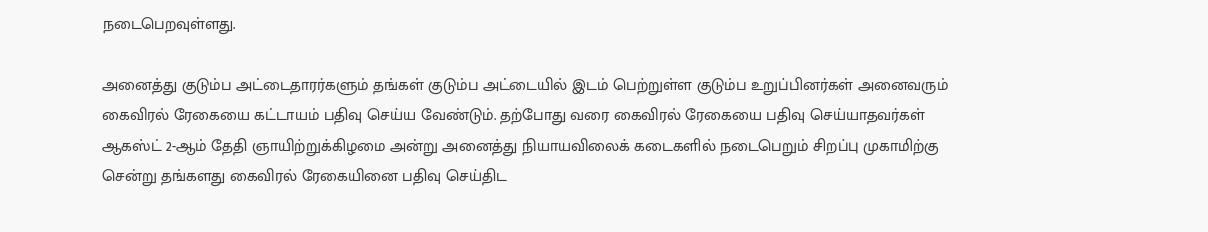நடைபெறவுள்ளது.

அனைத்து குடும்ப அட்டைதாரர்களும் தங்கள் குடும்ப அட்டையில் இடம் பெற்றுள்ள குடும்ப உறுப்பினர்கள் அனைவரும் கைவிரல் ரேகையை கட்டாயம் பதிவு செய்ய வேண்டும். தற்போது வரை கைவிரல் ரேகையை பதிவு செய்யாதவர்கள் ஆகஸ்ட் 2-ஆம் தேதி ஞாயிற்றுக்கிழமை அன்று அனைத்து நியாயவிலைக் கடைகளில் நடைபெறும் சிறப்பு முகாமிற்கு சென்று தங்களது கைவிரல் ரேகையினை பதிவு செய்திட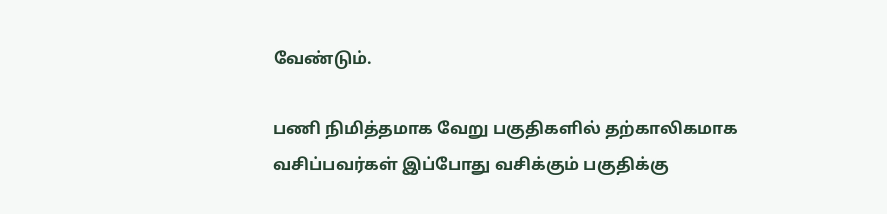வேண்டும்.

பணி நிமித்தமாக வேறு பகுதிகளில் தற்காலிகமாக வசிப்பவர்கள் இப்போது வசிக்கும் பகுதிக்கு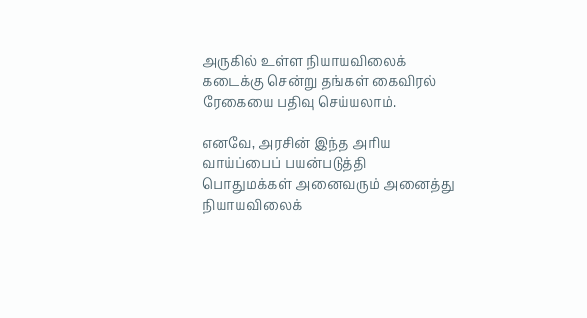அருகில் உள்ள நியாயவிலைக் கடைக்கு சென்று தங்கள் கைவிரல் ரேகையை பதிவு செய்யலாம்.

எனவே, அரசின் இந்த அரிய வாய்ப்பைப் பயன்படுத்தி பொதுமக்கள் அனைவரும் அனைத்து நியாயவிலைக்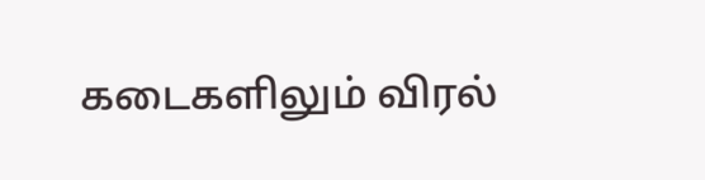கடைகளிலும் விரல்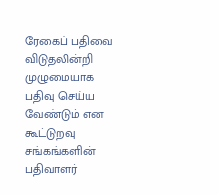ரேகைப் பதிவை விடுதலின்றி முழுமையாக பதிவு செய்ய வேண்டும் என கூட்டுறவு சங்கங்களின் பதிவாளர்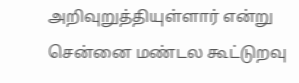அறிவுறுத்தியுள்ளார் என்று சென்னை மண்டல கூட்டுறவு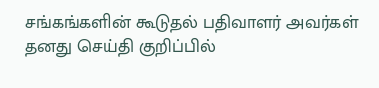சங்கங்களின் கூடுதல் பதிவாளர் அவர்கள் தனது செய்தி குறிப்பில்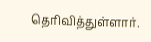தெரிவித்துள்ளார்.